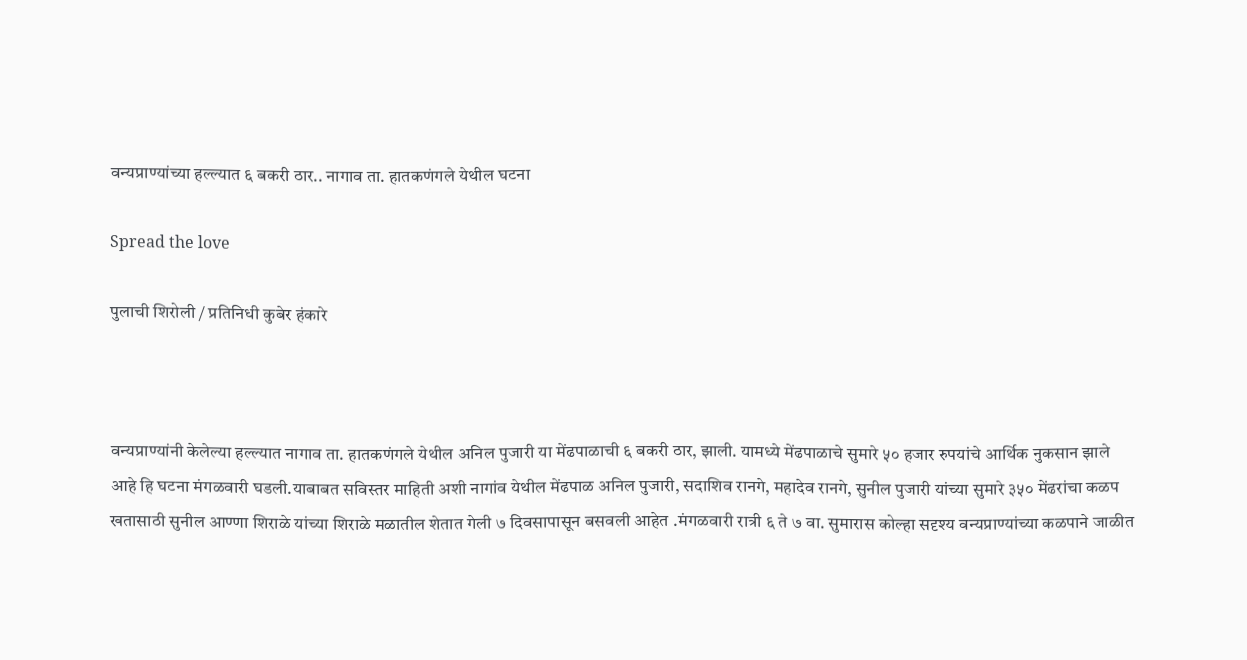वन्यप्राण्यांच्या हल्ल्यात ६ बकरी ठार.. नागाव ता. हातकणंगले येथील घटना

Spread the love

पुलाची शिरोली / प्रतिनिधी कुबेर हंकारे



वन्यप्राण्यांनी केलेल्या हल्ल्यात नागाव ता. हातकणंगले येथील अनिल पुजारी या मेंढपाळाची ६ बकरी ठार, झाली. यामध्ये मेंढपाळाचे सुमारे ५० हजार रुपयांचे आर्थिक नुकसान झाले आहे हि घटना मंगळवारी घडली.याबाबत सविस्तर माहिती अशी नागांव येथील मेंढपाळ अनिल पुजारी, सदाशिव रानगे, महादेव रानगे, सुनील पुजारी यांच्या सुमारे ३५० मेंढरांचा कळप खतासाठी सुनील आण्णा शिराळे यांच्या शिराळे मळातील शेतात गेली ७ दिवसापासून बसवली आहेत .मंगळवारी रात्री ६ ते ७ वा. सुमारास कोल्हा सदृश्य वन्यप्राण्यांच्या कळपाने जाळीत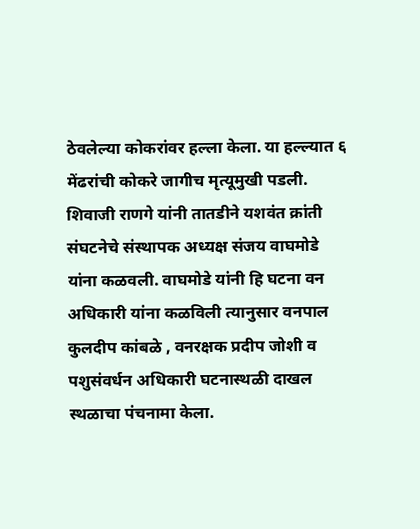ठेवलेल्या कोकरांवर हल्ला केला. या हल्ल्यात ६ मेंढरांची कोकरे जागीच मृत्यूमुखी पडली. शिवाजी राणगे यांनी तातडीने यशवंत क्रांती संघटनेचे संस्थापक अध्यक्ष संजय वाघमोडे यांना कळवली. वाघमोडे यांनी हि घटना वन अधिकारी यांना कळविली त्यानुसार वनपाल कुलदीप कांबळे , वनरक्षक प्रदीप जोशी व पशुसंवर्धन अधिकारी घटनास्थळी दाखल स्थळाचा पंचनामा केला.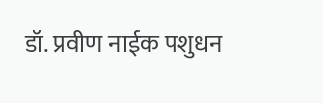डॉ. प्रवीण नाईक पशुधन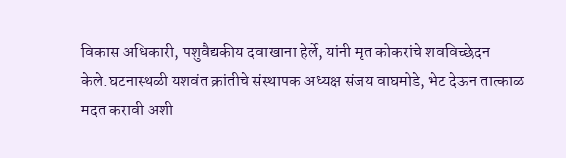विकास अधिकारी, पशुवैद्यकीय दवाखाना हेर्ले, यांनी मृत कोकरांचे शवविच्छेदन केले.घटनास्थळी यशवंत क्रांतीचे संस्थापक अध्यक्ष संजय वाघमोडे, भेट देऊन तात्काळ मदत करावी अशी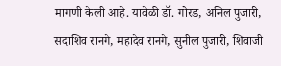मागणी केली आहे. यावेळी डॉ. गोरड, अनिल पुजारी, सदाशिव रानगे, महादेव रानगे, सुनील पुजारी, शिवाजी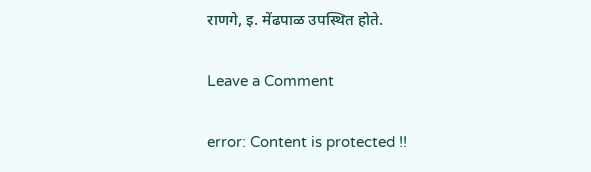राणगे, इ. मेंढपाळ उपस्थित होते.

Leave a Comment

error: Content is protected !!